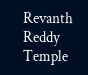Revanth Reddy Temple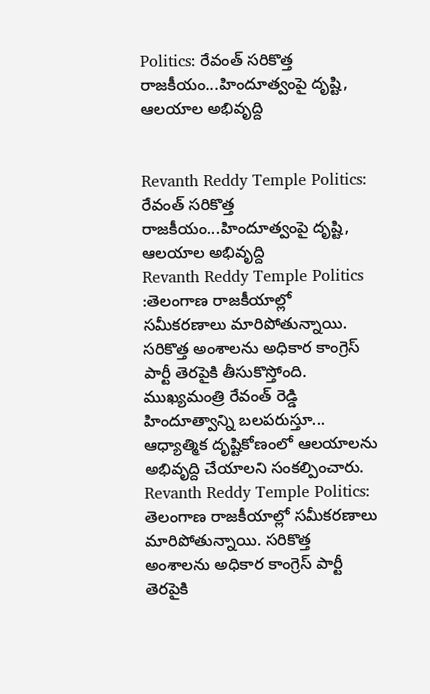Politics: రేవంత్ సరికొత్త రాజకీయం...హిందూత్వంపై దృష్టి, ఆలయాల అభివృద్ది


Revanth Reddy Temple Politics: రేవంత్ సరికొత్త రాజకీయం...హిందూత్వంపై దృష్టి, ఆలయాల అభివృద్ది
Revanth Reddy Temple Politics :తెలంగాణ రాజకీయాల్లో సమీకరణాలు మారిపోతున్నాయి. సరికొత్త అంశాలను అధికార కాంగ్రెస్ పార్టీ తెరపైకి తీసుకొస్తోంది. ముఖ్యమంత్రి రేవంత్ రెడ్డి హిందూత్వాన్ని బలపరుస్తూ... ఆధ్యాత్మిక దృష్టికోణంలో ఆలయాలను అభివృద్ది చేయాలని సంకల్పించారు.
Revanth Reddy Temple Politics: తెలంగాణ రాజకీయాల్లో సమీకరణాలు మారిపోతున్నాయి. సరికొత్త అంశాలను అధికార కాంగ్రెస్ పార్టీ తెరపైకి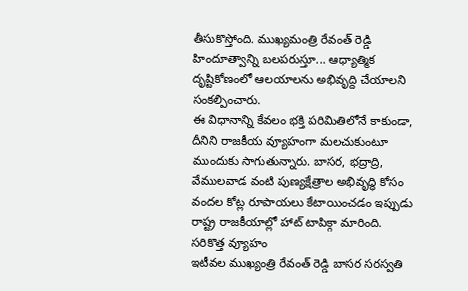తీసుకొస్తోంది. ముఖ్యమంత్రి రేవంత్ రెడ్డి హిందూత్వాన్ని బలపరుస్తూ... ఆధ్యాత్మిక దృష్టికోణంలో ఆలయాలను అభివృద్ది చేయాలని సంకల్పించారు.
ఈ విధానాన్ని కేవలం భక్తి పరిమితిలోనే కాకుండా, దీనిని రాజకీయ వ్యూహంగా మలచుకుంటూ ముందుకు సాగుతున్నారు. బాసర, భద్రాద్రి, వేములవాడ వంటి పుణ్యక్షేత్రాల అభివృద్ధి కోసం వందల కోట్ల రూపాయలు కేటాయించడం ఇప్పుడు రాష్ట్ర రాజకీయాల్లో హాట్ టాపిక్గా మారింది.
సరికొత్త వ్యూహం
ఇటీవల ముఖ్యంత్రి రేవంత్ రెడ్డి బాసర సరస్వతి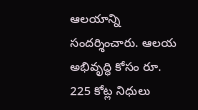ఆలయాన్ని సందర్శించారు. ఆలయ అభివృద్ధి కోసం రూ. 225 కోట్ల నిధులు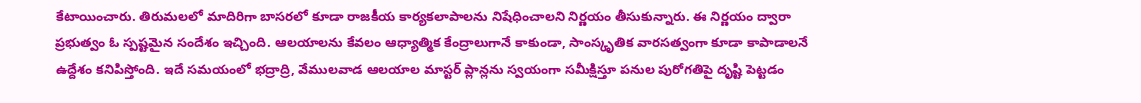కేటాయించారు. తిరుమలలో మాదిరిగా బాసరలో కూడా రాజకీయ కార్యకలాపాలను నిషేధించాలని నిర్ణయం తీసుకున్నారు. ఈ నిర్ణయం ద్వారా ప్రభుత్వం ఓ స్పష్టమైన సందేశం ఇచ్చింది. ఆలయాలను కేవలం ఆధ్యాత్మిక కేంద్రాలుగానే కాకుండా, సాంస్కృతిక వారసత్వంగా కూడా కాపాడాలనే ఉద్దేశం కనిపిస్తోంది. ఇదే సమయంలో భద్రాద్రి, వేములవాడ ఆలయాల మాస్టర్ ప్లాన్లను స్వయంగా సమీక్షిస్తూ పనుల పురోగతిపై దృష్టి పెట్టడం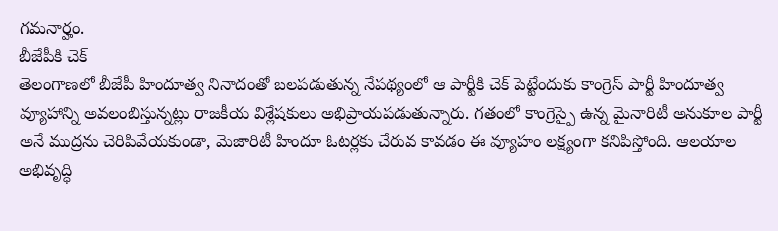గమనార్హం.
బీజేపీకి చెక్
తెలంగాణలో బీజేపీ హిందూత్వ నినాదంతో బలపడుతున్న నేపథ్యంలో ఆ పార్టీకి చెక్ పెట్టేందుకు కాంగ్రెస్ పార్టీ హిందూత్వ వ్యూహాన్ని అవలంబిస్తున్నట్లు రాజకీయ విశ్లేషకులు అభిప్రాయపడుతున్నారు. గతంలో కాంగ్రెస్పై ఉన్న మైనారిటీ అనుకూల పార్టీ అనే ముద్రను చెరిపివేయకుండా, మెజారిటీ హిందూ ఓటర్లకు చేరువ కావడం ఈ వ్యూహం లక్ష్యంగా కనిపిస్తోంది. ఆలయాల అభివృద్ధి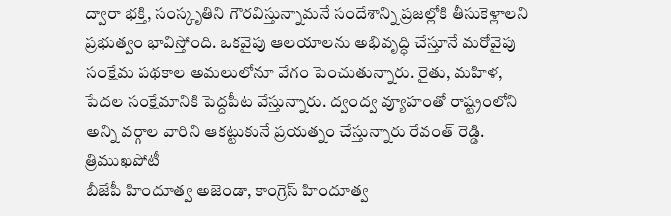ద్వారా భక్తి, సంస్కృతిని గౌరవిస్తున్నామనే సందేశాన్ని ప్రజల్లోకి తీసుకెళ్లాలని ప్రభుత్వం భావిస్తోంది. ఒకవైపు ఆలయాలను అభివృద్ధి చేస్తూనే మరోవైపు సంక్షేమ పథకాల అమలులోనూ వేగం పెంచుతున్నారు. రైతు, మహిళ, పేదల సంక్షేమానికి పెద్దపీట వేస్తున్నారు. ద్వంద్వ వ్యూహంతో రాష్ట్రంలోని అన్ని వర్గాల వారిని ఆకట్టుకునే ప్రయత్నం చేస్తున్నారు రేవంత్ రెడ్డి.
త్రిముఖపోటీ
బీజేపీ హిందూత్వ అజెండా, కాంగ్రెస్ హిందూత్వ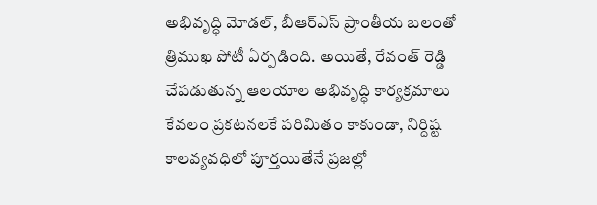అభివృద్ధి మోడల్, బీఆర్ఎస్ ప్రాంతీయ బలంతో త్రిముఖ పోటీ ఏర్పడింది. అయితే, రేవంత్ రెడ్డి చేపడుతున్న ఆలయాల అభివృద్ధి కార్యక్రమాలు కేవలం ప్రకటనలకే పరిమితం కాకుండా, నిర్దిష్ట కాలవ్యవధిలో పూర్తయితేనే ప్రజల్లో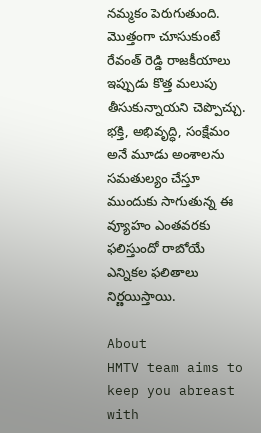నమ్మకం పెరుగుతుంది. మొత్తంగా చూసుకుంటే రేవంత్ రెడ్డి రాజకీయాలు ఇప్పుడు కొత్త మలుపు తీసుకున్నాయని చెప్పొచ్చు. భక్తి, అభివృద్ధి, సంక్షేమం అనే మూడు అంశాలను సమతుల్యం చేస్తూ ముందుకు సాగుతున్న ఈ వ్యూహం ఎంతవరకు ఫలిస్తుందో రాబోయే ఎన్నికల ఫలితాలు నిర్ణయిస్తాయి.

About
HMTV team aims to keep you abreast with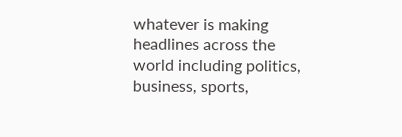whatever is making headlines across the world including politics, business, sports,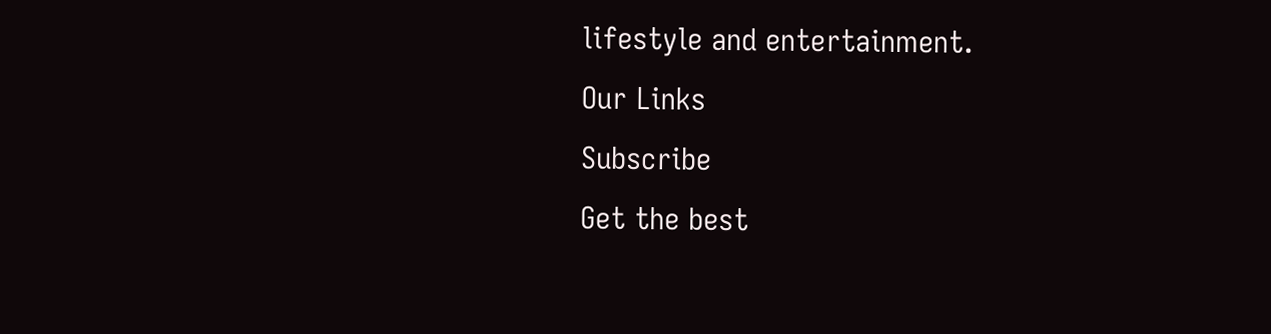lifestyle and entertainment.
Our Links
Subscribe
Get the best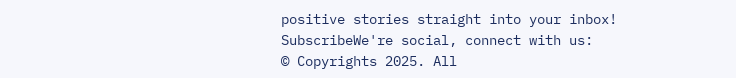positive stories straight into your inbox!
SubscribeWe're social, connect with us:
© Copyrights 2025. All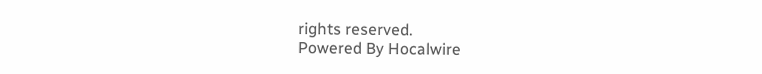rights reserved.
Powered By Hocalwire